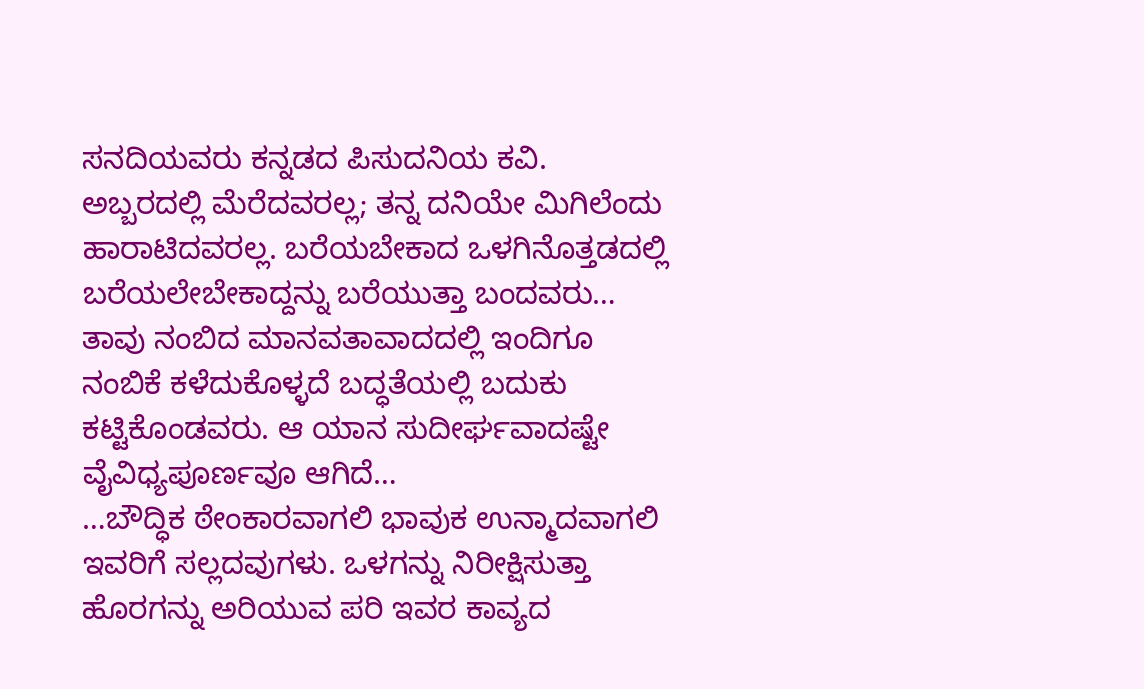ಸನದಿಯವರು ಕನ್ನಡದ ಪಿಸುದನಿಯ ಕವಿ. ಅಬ್ಬರದಲ್ಲಿ ಮೆರೆದವರಲ್ಲ; ತನ್ನ ದನಿಯೇ ಮಿಗಿಲೆಂದು ಹಾರಾಟಿದವರಲ್ಲ. ಬರೆಯಬೇಕಾದ ಒಳಗಿನೊತ್ತಡದಲ್ಲಿ ಬರೆಯಲೇಬೇಕಾದ್ದನ್ನು ಬರೆಯುತ್ತಾ ಬಂದವರು… ತಾವು ನಂಬಿದ ಮಾನವತಾವಾದದಲ್ಲಿ ಇಂದಿಗೂ ನಂಬಿಕೆ ಕಳೆದುಕೊಳ್ಳದೆ ಬದ್ಧತೆಯಲ್ಲಿ ಬದುಕು ಕಟ್ಟಿಕೊಂಡವರು. ಆ ಯಾನ ಸುದೀರ್ಘವಾದಷ್ಟೇ ವೈವಿಧ್ಯಪೂರ್ಣವೂ ಆಗಿದೆ…
…ಬೌದ್ಧಿಕ ಠೇಂಕಾರವಾಗಲಿ ಭಾವುಕ ಉನ್ಮಾದವಾಗಲಿ ಇವರಿಗೆ ಸಲ್ಲದವುಗಳು. ಒಳಗನ್ನು ನಿರೀಕ್ಷಿಸುತ್ತಾ ಹೊರಗನ್ನು ಅರಿಯುವ ಪರಿ ಇವರ ಕಾವ್ಯದ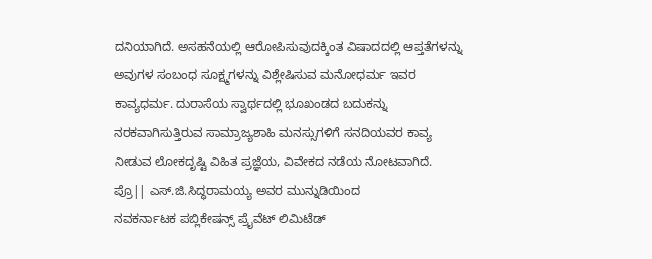ದನಿಯಾಗಿದೆ. ಅಸಹನೆಯಲ್ಲಿ ಆರೋಪಿಸುವುದಕ್ಕಿಂತ ವಿಷಾದದಲ್ಲಿ ಆಪ್ತತೆಗಳನ್ನು ಅವುಗಳ ಸಂಬಂಧ ಸೂಕ್ಷ್ಮಗಳನ್ನು ವಿಶ್ಲೇಷಿಸುವ ಮನೋಧರ್ಮ ಇವರ ಕಾವ್ಯಧರ್ಮ. ದುರಾಸೆಯ ಸ್ವಾರ್ಥದಲ್ಲಿ ಭೂಖಂಡದ ಬದುಕನ್ನು ನರಕವಾಗಿಸುತ್ತಿರುವ ಸಾಮ್ರಾಜ್ಯಶಾಹಿ ಮನಸ್ಸುಗಳಿಗೆ ಸನದಿಯವರ ಕಾವ್ಯ ನೀಡುವ ಲೋಕದೃಷ್ಟಿ ವಿಹಿತ ಪ್ರಜ್ಞೆಯ, ವಿವೇಕದ ನಡೆಯ ನೋಟವಾಗಿದೆ.
ಪ್ರೊ|| ಎಸ್.ಜಿ.ಸಿದ್ಧರಾಮಯ್ಯ ಅವರ ಮುನ್ನುಡಿಯಿಂದ
ನವಕರ್ನಾಟಕ ಪಬ್ಲಿಕೇಷನ್ಸ್ ಪ್ರೈವೆಟ್ ಲಿಮಿಟೆಡ್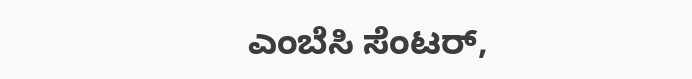ಎಂಬೆಸಿ ಸೆಂಟರ್,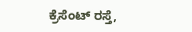ಕ್ರೆಸೆಂಟ್ ರಸ್ತೆ,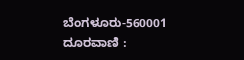ಬೆಂಗಳೂರು-560001
ದೂರವಾಣಿ :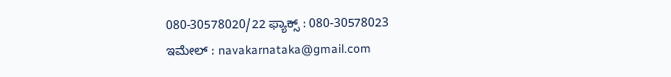080-30578020/22 ಫ್ಯಾಕ್ಸ್ : 080-30578023
ಇಮೇಲ್ : navakarnataka@gmail.com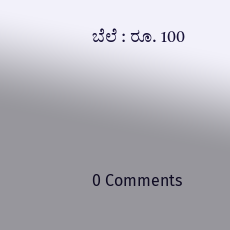ಬೆಲೆ : ರೂ. 100




0 Comments